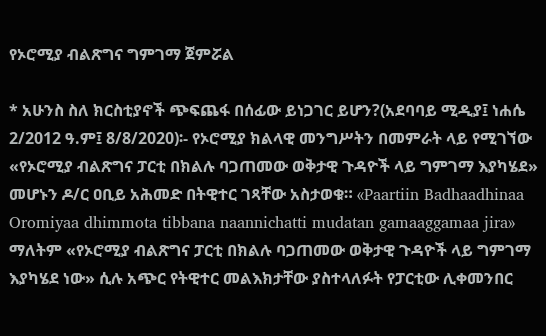የኦሮሚያ ብልጽግና ግምገማ ጀምሯል

* አሁንስ ስለ ክርስቲያኖች ጭፍጨፋ በሰፊው ይነጋገር ይሆን?(አደባባይ ሚዲያ፤ ነሐሴ 2/2012 ዓ.ም፤ 8/8/2020)፡- የኦሮሚያ ክልላዊ መንግሥትን በመምራት ላይ የሚገኘው «የኦሮሚያ ብልጽግና ፓርቲ በክልሉ ባጋጠመው ወቅታዊ ጉዳዮች ላይ ግምገማ እያካሄደ» መሆኑን ዶ/ር ዐቢይ አሕመድ በትዊተር ገጻቸው አስታወቁ። «Paartiin Badhaadhinaa Oromiyaa dhimmota tibbana naannichatti mudatan gamaaggamaa jira» ማለትም «የኦሮሚያ ብልጽግና ፓርቲ በክልሉ ባጋጠመው ወቅታዊ ጉዳዮች ላይ ግምገማ እያካሄደ ነው» ሲሉ አጭር የትዊተር መልእክታቸው ያስተላለፉት የፓርቲው ሊቀመንበር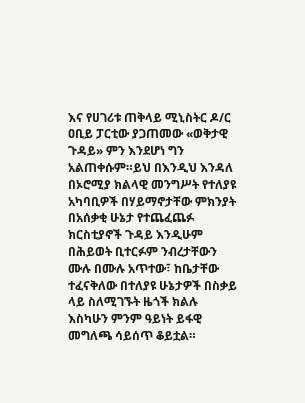እና የሀገሪቱ ጠቅላይ ሚኒስትር ዶ/ር ዐቢይ ፓርቲው ያጋጠመው «ወቅታዊ ጉዳይ» ምን እንደሆነ ግን አልጠቀሱም።ይህ በእንዲህ እንዳለ በኦሮሚያ ክልላዊ መንግሥት የተለያዩ አካባቢዎች በሃይማኖታቸው ምክንያት በአሰቃቂ ሁኔታ የተጨፈጨፉ ክርስቲያኖች ጉዳይ እንዲሁም በሕይወት ቢተርፉም ንብረታቸውን ሙሉ በሙሉ አጥተው፣ ከቤታቸው ተፈናቅለው በተለያዩ ሁኔታዎች በስቃይ ላይ ስለሚገኙት ዜጎች ክልሉ እስካሁን ምንም ዓይነት ይፋዊ መግለጫ ሳይሰጥ ቆይቷል።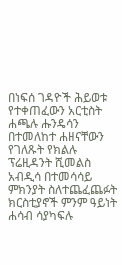በነፍሰ ገዳዮች ሕይወቱ የተቀጠፈውን አርቲስት ሐጫሉ ሑንዴሳን በተመለከተ ሐዘናቸውን የገለጹት የክልሉ ፕሬዚዳንት ሺመልስ አብዲሳ በተመሳሳይ ምክንያት ስለተጨፈጨፉት ክርስቲያኖች ምንም ዓይነት ሐሳብ ሳያካፍሉ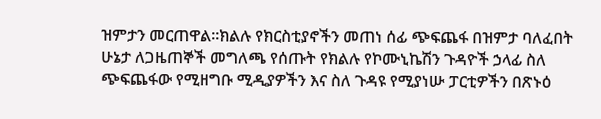ዝምታን መርጠዋል።ክልሉ የክርስቲያኖችን መጠነ ሰፊ ጭፍጨፋ በዝምታ ባለፈበት ሁኔታ ለጋዜጠኞች መግለጫ የሰጡት የክልሉ የኮሙኒኬሽን ጉዳዮች ኃላፊ ስለ ጭፍጨፋው የሚዘግቡ ሚዲያዎችን እና ስለ ጉዳዩ የሚያነሡ ፓርቲዎችን በጽኑዕ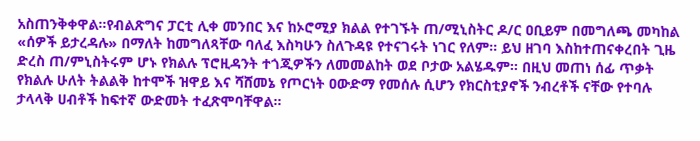አስጠንቅቀዋል።የብልጽግና ፓርቲ ሊቀ መንበር እና ከኦሮሚያ ክልል የተገኙት ጠ/ሚኒስትር ዶ/ር ዐቢይም በመግለጫ መካከል «ሰዎች ይታረዳሉ» በማለት ከመግለጻቸው ባለፈ እስካሁን ስለጉዳዩ የተናገሩት ነገር የለም። ይህ ዘገባ እስከተጠናቀረበት ጊዜ ድረስ ጠ/ምኒስትሩም ሆኑ የክልሉ ፕሮዚዳንት ተጎጂዎችን ለመመልከት ወደ ቦታው አልሄዱም። በዚህ መጠነ ሰፊ ጥቃት የክልሉ ሁለት ትልልቅ ከተሞች ዝዋይ እና ሻሸመኔ የጦርነት ዐውድማ የመሰሉ ሲሆን የክርስቲያኖች ንብረቶች ናቸው የተባሉ ታላላቅ ሀብቶች ከፍተኛ ውድመት ተፈጽሞባቸዋል።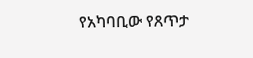የአካባቢው የጸጥታ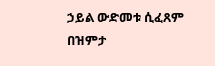ኃይል ውድመቱ ሲፈጸም በዝምታ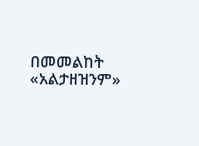በመመልከት «አልታዘዝንም»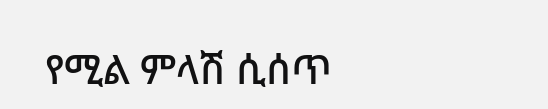የሚል ምላሽ ሲሰጥ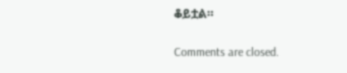ቆይቷል።

Comments are closed.